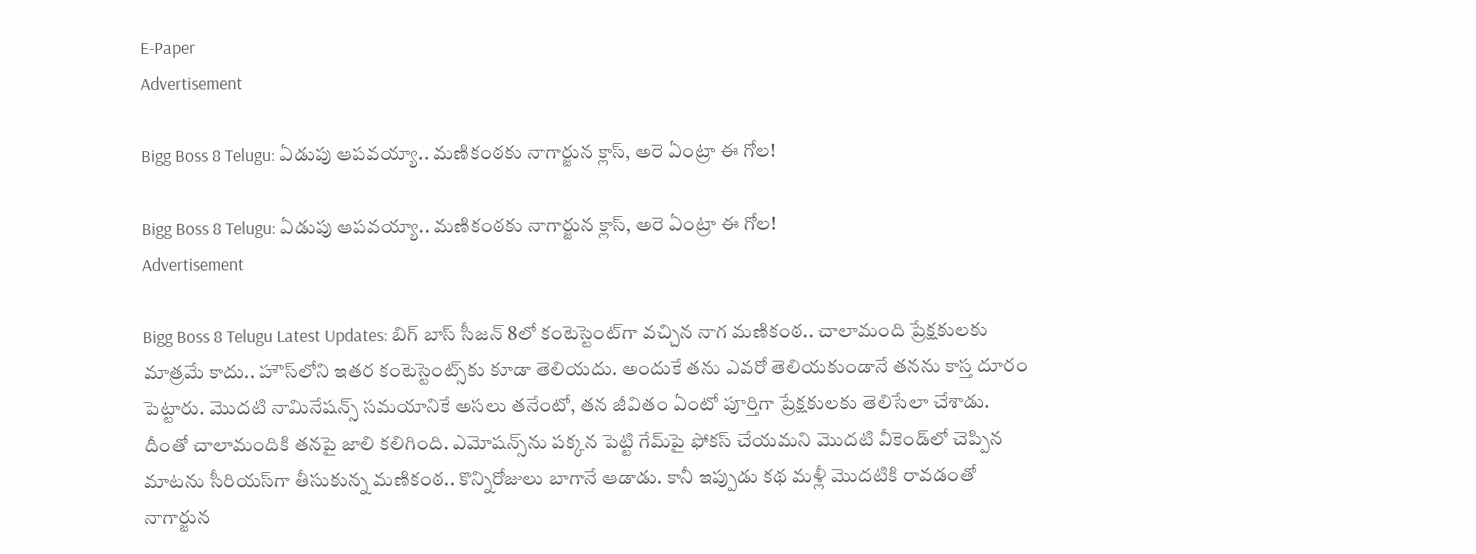E-Paper
Advertisement

Bigg Boss 8 Telugu: ఏడుపు ఆపవయ్యా.. మణికంఠకు నాగార్జున క్లాస్, అరె ఏంట్రా ఈ గోల!

Bigg Boss 8 Telugu: ఏడుపు ఆపవయ్యా.. మణికంఠకు నాగార్జున క్లాస్, అరె ఏంట్రా ఈ గోల!
Advertisement

Bigg Boss 8 Telugu Latest Updates: బిగ్ బాస్ సీజన్ 8లో కంటెస్టెంట్‌గా వచ్చిన నాగ మణికంఠ.. చాలామంది ప్రేక్షకులకు మాత్రమే కాదు.. హౌస్‌లోని ఇతర కంటెస్టెంట్స్‌కు కూడా తెలియదు. అందుకే తను ఎవరో తెలియకుండానే తనను కాస్త దూరం పెట్టారు. మొదటి నామినేషన్స్ సమయానికే అసలు తనేంటో, తన జీవితం ఏంటో పూర్తిగా ప్రేక్షకులకు తెలిసేలా చేశాడు. దీంతో చాలామందికి తనపై జాలి కలిగింది. ఎమోషన్స్‌ను పక్కన పెట్టి గేమ్‌పై ఫోకస్ చేయమని మొదటి వీకెండ్‌లో చెప్పిన మాటను సీరియస్‌గా తీసుకున్న మణికంఠ.. కొన్నిరోజులు బాగానే ఆడాడు. కానీ ఇప్పుడు కథ మళ్లీ మొదటికి రావడంతో నాగార్జున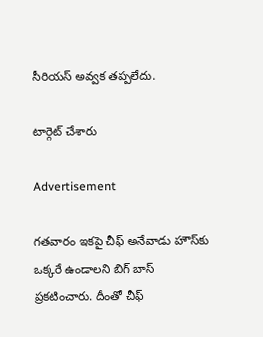సీరియస్ అవ్వక తప్పలేదు.

టార్గెట్ చేశారు

Advertisement

గతవారం ఇకపై చీఫ్ అనేవాడు హౌస్‌కు ఒక్కరే ఉండాలని బిగ్ బాస్ ప్రకటించారు. దీంతో చీఫ్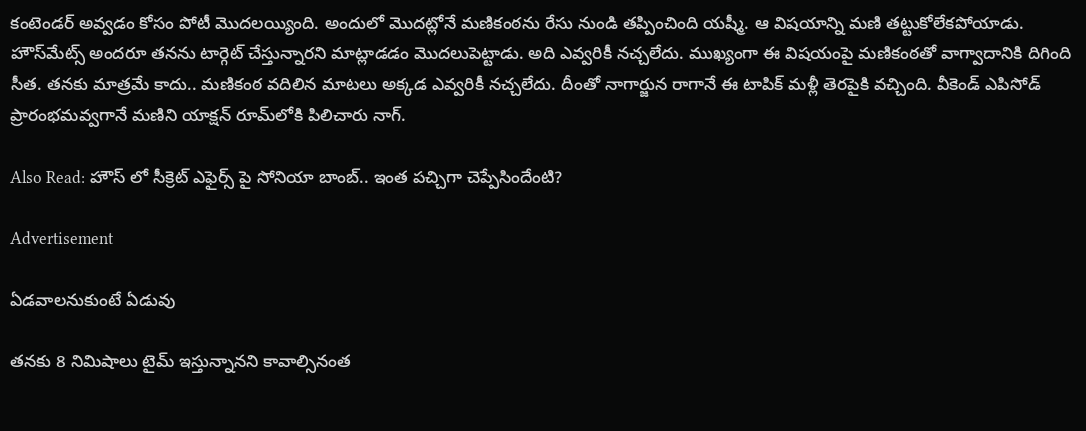కంటెండర్ అవ్వడం కోసం పోటీ మొదలయ్యింది. అందులో మొదట్లోనే మణికంఠను రేసు నుండి తప్పించింది యష్మీ. ఆ విషయాన్ని మణి తట్టుకోలేకపోయాడు. హౌస్‌మేట్స్ అందరూ తనను టార్గెట్ చేస్తున్నారని మాట్లాడడం మొదలుపెట్టాడు. అది ఎవ్వరికీ నచ్చలేదు. ముఖ్యంగా ఈ విషయంపై మణికంఠతో వాగ్వాదానికి దిగింది సీత. తనకు మాత్రమే కాదు.. మణికంఠ వదిలిన మాటలు అక్కడ ఎవ్వరికీ నచ్చలేదు. దీంతో నాగార్జున రాగానే ఈ టాపిక్ మళ్లీ తెరపైకి వచ్చింది. వీకెండ్ ఎపిసోడ్ ప్రారంభమవ్వగానే మణిని యాక్షన్ రూమ్‌లోకి పిలిచారు నాగ్.

Also Read: హౌస్ లో సీక్రెట్ ఎఫైర్స్ పై సోనియా బాంబ్.. ఇంత పచ్చిగా చెప్పేసిందేంటి?

Advertisement

ఏడవాలనుకుంటే ఏడువు

తనకు 8 నిమిషాలు టైమ్ ఇస్తున్నానని కావాల్సినంత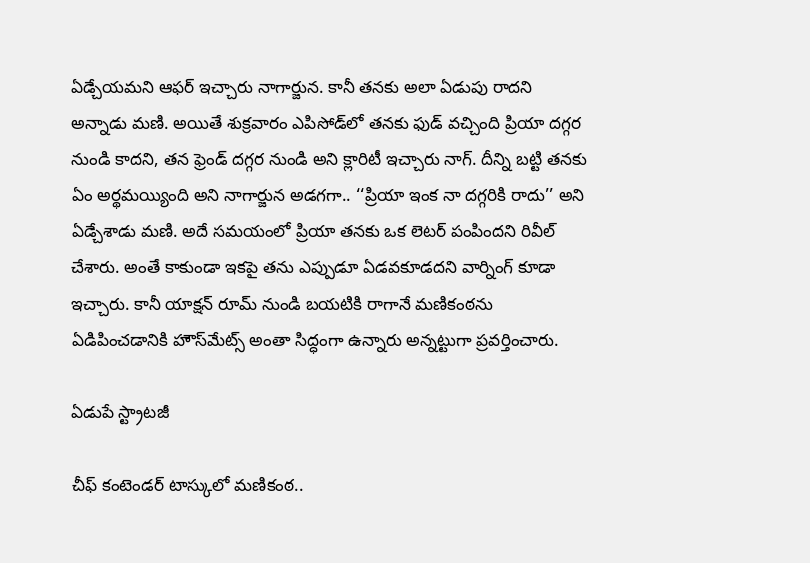ఏడ్చేయమని ఆఫర్ ఇచ్చారు నాగార్జున. కానీ తనకు అలా ఏడుపు రాదని అన్నాడు మణి. అయితే శుక్రవారం ఎపిసోడ్‌లో తనకు ఫుడ్ వచ్చింది ప్రియా దగ్గర నుండి కాదని, తన ఫ్రెండ్ దగ్గర నుండి అని క్లారిటీ ఇచ్చారు నాగ్. దీన్ని బట్టి తనకు ఏం అర్థమయ్యింది అని నాగార్జున అడగగా.. ‘‘ప్రియా ఇంక నా దగ్గరికి రాదు’’ అని ఏడ్చేశాడు మణి. అదే సమయంలో ప్రియా తనకు ఒక లెటర్ పంపిందని రివీల్ చేశారు. అంతే కాకుండా ఇకపై తను ఎప్పుడూ ఏడవకూడదని వార్నింగ్ కూడా ఇచ్చారు. కానీ యాక్షన్ రూమ్ నుండి బయటికి రాగానే మణికంఠను ఏడిపించడానికి హౌస్‌మేట్స్ అంతా సిద్ధంగా ఉన్నారు అన్నట్టుగా ప్రవర్తించారు.

ఏడుపే స్ట్రాటజీ

చీఫ్ కంటెండర్ టాస్కులో మణికంఠ..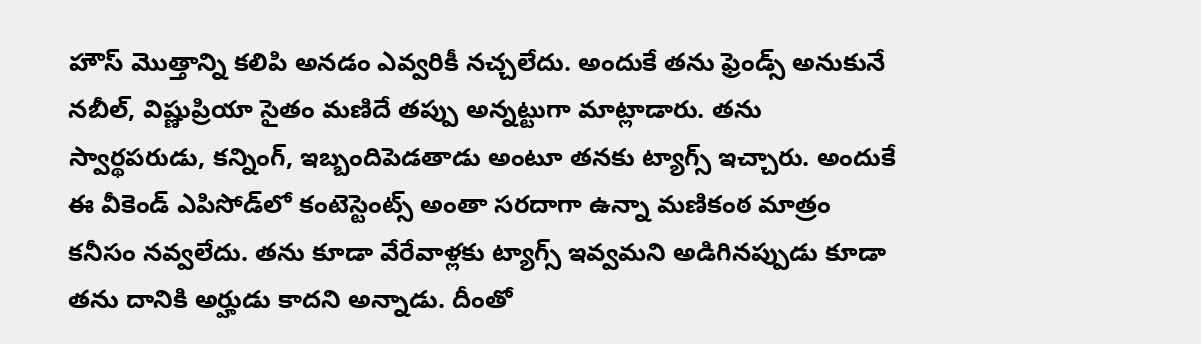హౌస్ మొత్తాన్ని కలిపి అనడం ఎవ్వరికీ నచ్చలేదు. అందుకే తను ఫ్రెండ్స్ అనుకునే నబీల్, విష్ణుప్రియా సైతం మణిదే తప్పు అన్నట్టుగా మాట్లాడారు. తను స్వార్థపరుడు, కన్నింగ్, ఇబ్బందిపెడతాడు అంటూ తనకు ట్యాగ్స్ ఇచ్చారు. అందుకే ఈ వీకెండ్ ఎపిసోడ్‌లో కంటెస్టెంట్స్ అంతా సరదాగా ఉన్నా మణికంఠ మాత్రం కనీసం నవ్వలేదు. తను కూడా వేరేవాళ్లకు ట్యాగ్స్ ఇవ్వమని అడిగినప్పుడు కూడా తను దానికి అర్హుడు కాదని అన్నాడు. దీంతో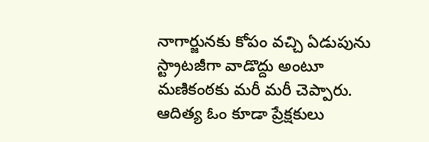నాగార్జునకు కోపం వచ్చి ఏడుపును స్ట్రాటజీగా వాడొద్దు అంటూ మణికంఠకు మరీ మరీ చెప్పారు. ఆదిత్య ఓం కూడా ప్రేక్షకులు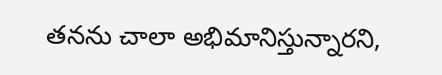తనను చాలా అభిమానిస్తున్నారని,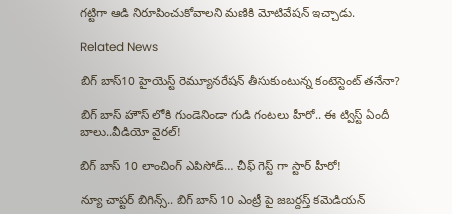గట్టిగా ఆడి నిరూపించుకోవాలని మణికి మోటివేషన్ ఇచ్చాడు.

Related News

బిగ్ బాస్10 హైయెస్ట్ రెమ్యూనరేషన్ తీసుకుంటున్న కంటెస్టెంట్ తనేనా?

బిగ్ బాస్ హౌస్ లోకి గుండెనిండా గుడి గంటలు హీరో.. ఈ ట్విస్ట్ ఏందీ బాలు..వీడియో వైరల్!

బిగ్ బాస్ 10 లాంచింగ్ ఎపిసోడ్… చీఫ్ గెస్ట్ గా స్టార్ హీరో!

న్యూ చాప్టర్ బిగిన్స్.. బిగ్ బాస్ 10 ఎంట్రీ పై జబర్దస్త్ కమెడియన్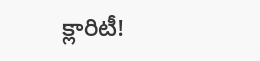క్లారిటీ!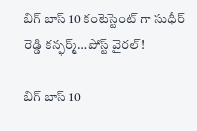బిగ్ బాస్ 10 కంటెస్టెంట్ గా సుధీర్ రెడ్డి కన్ఫర్మ్…పోస్ట్ వైరల్!

బిగ్ బాస్ 10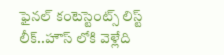ఫైనల్ కంటెస్టెంట్స్ లిస్ట్ లీక్..హౌస్ లోకి వెళ్లేది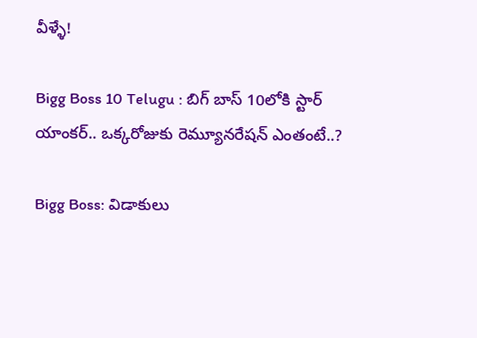వీళ్ళే!

Bigg Boss 10 Telugu : బిగ్ బాస్ 10లోకి స్టార్ యాంకర్.. ఒక్కరోజుకు రెమ్యూనరేషన్ ఎంతంటే..?

Bigg Boss: విడాకులు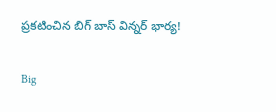ప్రకటించిన బిగ్ బాస్ విన్నర్ భార్య!

Big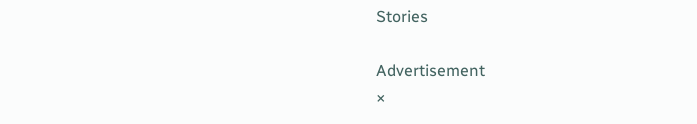Stories

Advertisement
×